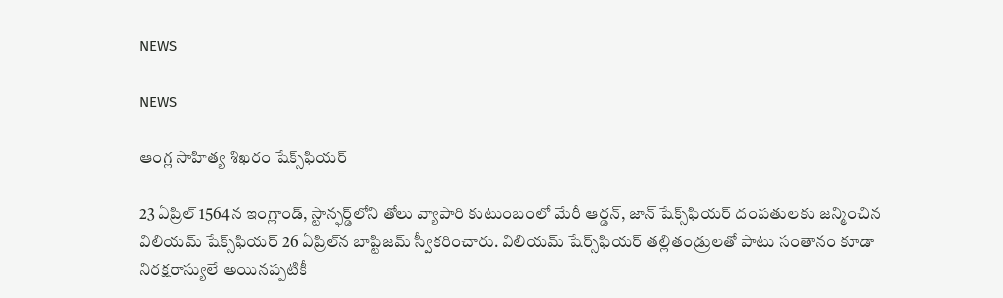NEWS

NEWS

ఆం‌గ్ల సాహిత్య శిఖరం షేక్స్‌ఫియర్‌

23 ఏప్రిల్‌ 1564న ఇంగ్లాండ్‌, స్టాన్ఫర్డ్‌లోని తోలు వ్యాపారి కుటుంబంలో మేరీ ఆర్డన్‌, జాన్‌ ‌షేక్స్‌ఫియర్‌ ‌దంపతులకు జన్మించిన విలియమ్‌ ‌షేక్స్‌ఫియర్‌ 26 ఏ‌ప్రిల్‌న బాప్టిజమ్‌ ‌స్వీకరించారు. విలియమ్‌ ‌షేర్స్‌ఫియర్‌ ‌తల్లితండ్రులతో పాటు సంతానం కూడా నిరక్షరాస్యులే అయినప్పటికీ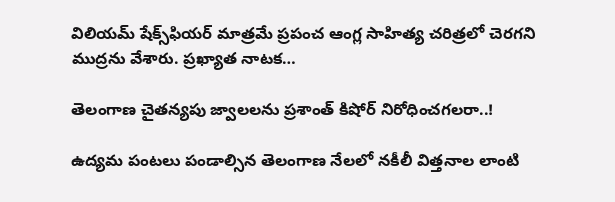విలియమ్‌ ‌షేక్స్‌ఫియర్‌ ‌మాత్రమే ప్రపంచ ఆంగ్ల సాహిత్య చరిత్రలో చెరగని ముద్రను వేశారు. ప్రఖ్యాత నాటక…

తెలంగాణ చైతన్యపు జ్వాలలను ప్రశాంత్‌ ‌కిషోర్‌ ‌నిరోధించగలరా..!

ఉద్యమ పంటలు పండాల్సిన తెలంగాణ నేలలో నకీలీ విత్తనాల లాంటి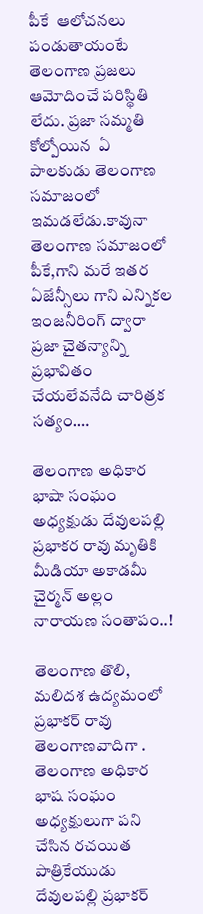పీకే  ఆలోచనలు పండుతాయంటే తెలంగాణ ప్రజలు ఆమోదించే పరిస్థితి లేదు. ప్రజా సమ్మతి కోల్పోయిన  ఏ పాలకుడు తెలంగాణ సమాజంలో ఇమడలేడు.కావునా తెలంగాణ సమాజంలో  పీకే,గాని మరే ఇతర ఏజేన్సీలు గాని ఎన్నికల ఇంజనీరింగ్‌ ‌ద్వారా  ప్రజా చైతన్యాన్ని ప్రభావితం చేయలేవనేది చారిత్రక సత్యం.…

తెలంగాణ అధికార భాషా సంఘం అధ్యక్షుడు దేవులపల్లి ప్రభాకర రావు మృతికి మీడియా అకాడమీ చైర్మన్ అల్లం నారాయణ సంతాపం..!

తెలంగాణ తొలి, మలిదశ ఉద్యమంలో ప్రభాకర్ రావు తెలంగాణవాదిగా . తెలంగాణ అధికార భాష సంఘం అధ్యక్షులుగా పని చేసిన రచయిత పాత్రికేయుడు దేవులపల్లి ప్రభాకర్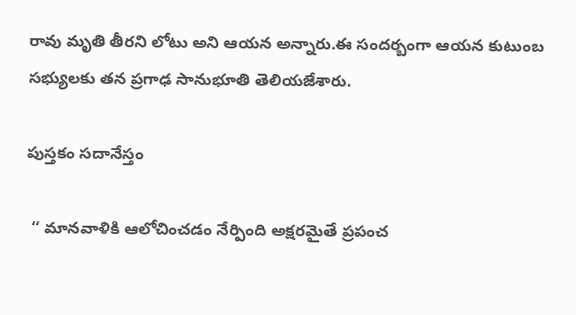రావు మృతి తీరని లోటు అని ఆయన అన్నారు.ఈ సందర్బంగా ఆయన కుటుంబ సభ్యులకు తన ప్రగాఢ సానుభూతి తెలియజేశారు.

పుస్తకం సదానేస్తం

 ‘‘ మానవాళికి ఆలోచించడం నేర్పింది అక్షరమైతే ప్రపంచ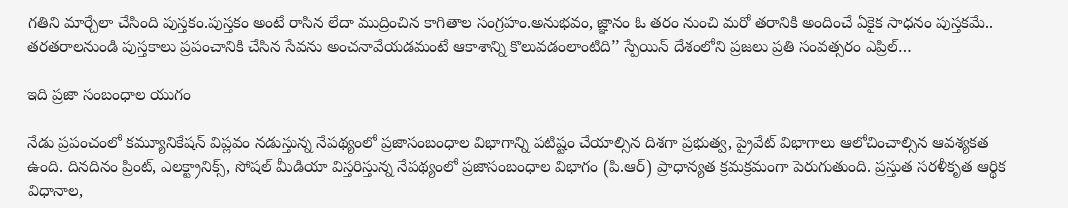గతిని మార్చేలా చేసింది పుస్తకం.పుస్తకం అంటే రాసిన లేదా ముద్రించిన కాగితాల సంగ్రహం.అనుభవం, జ్ఞానం ఓ తరం నుంచి మరో తరానికి అందించే ఏకైక సాధనం పుస్తకమే.. తరతరాలనుండి పుస్తకాలు ప్రపంచానికి చేసిన సేవను అంచనావేయడమంటే ఆకాశాన్ని కొలువడంలాంటిది’’ స్పేయిన్‌ ‌దేశంలోని ప్రజలు ప్రతి సంవత్సరం ఎప్రిల్‌…

ఇది ప్రజా సంబంధాల యుగం

నేడు ప్రపంచంలో కమ్యూనికేషన్‌ ‌విప్లవం నడుస్తున్న నేపథ్యంలో ప్రజాసంబంధాల విభాగాన్ని పటిష్టం చేయాల్సిన దిశగా ప్రభుత్వ, ప్రైవేట్‌ ‌విభాగాలు ఆలోచించాల్సిన ఆవశ్యకత ఉంది. దినదినం ప్రింట్‌, ఎలక్ట్రానిక్స్, సోషల్‌ ‌మీడియా విస్తరిస్తున్న నేపథ్యంలో ప్రజాసంబంధాల విభాగం (పి.ఆర్‌) ప్రాధాన్యత క్రమక్రమంగా పెరుగుతుంది. ప్రస్తుత సరళీకృత ఆర్థిక విధానాల,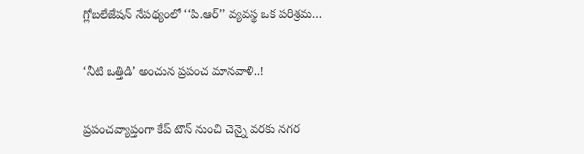గ్లోబలేజేషన్‌ ‌నేపథ్యంలో ‘‘పి.ఆర్‌’’ వ్యవస్థ ఒక పరిశ్రమ…

‘నీటి ఒత్తిడి’ అంచున ప్రపంచ మానవాళి..!

ప్రపంచవ్యాప్తంగా కేప్‌ ‌టౌన్‌ ‌నుంచి చెన్నై వరకు నగర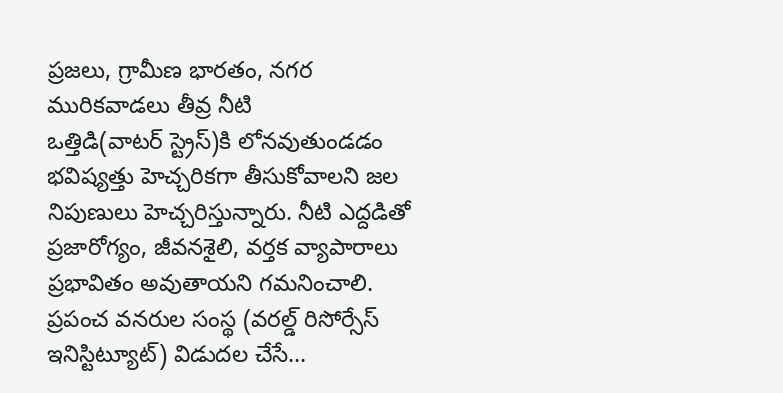ప్రజలు, గ్రామీణ భారతం, నగర మురికవాడలు తీవ్ర నీటి ఒత్తిడి(వాటర్‌ ‌స్ట్రెస్‌)కి లోనవుతుండడం భవిష్యత్తు హెచ్చరికగా తీసుకోవాలని జల నిపుణులు హెచ్చరిస్తున్నారు. నీటి ఎద్దడితో ప్రజారోగ్యం, జీవనశైలి, వర్తక వ్యాపారాలు ప్రభావితం అవుతాయని గమనించాలి. ప్రపంచ వనరుల సంస్థ (వరల్డ్ ‌రిసోర్సేస్‌ ఇనిస్టిట్యూట్‌) విడుదల చేసే…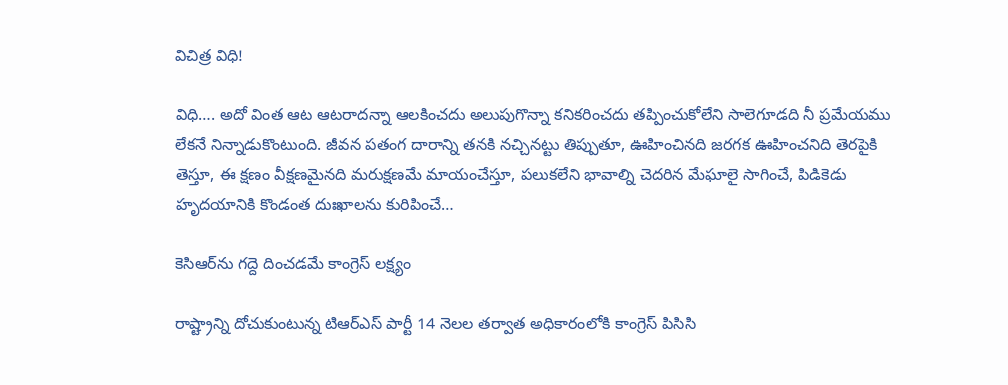విచిత్ర విధి!

విధి…. అదో వింత ఆట ఆటరాదన్నా ఆలకించదు అలుపుగొన్నా కనికరించదు తప్పించుకోలేని సాలెగూడది నీ ప్రమేయము లేకనే నిన్నాడుకొంటుంది. జీవన పతంగ దారాన్ని తనకి నచ్చినట్టు తిప్పుతూ, ఊహించినది జరగక ఊహించనిది తెరపైకి తెస్తూ, ఈ క్షణం వీక్షణమైనది మరుక్షణమే మాయంచేస్తూ, పలుకలేని భావాల్ని చెదరిన మేఘాలై సాగించే, పిడికెడు హృదయానికి కొండంత దుఃఖాలను కురిపించే…

కెసిఆర్‌ను గద్దె దించడమే కాంగ్రెస్‌ ‌లక్ష్యం

రాష్ట్రాన్ని దోచుకుంటున్న టిఆర్‌ఎస్‌ ‌పార్టీ 14 నెలల తర్వాత అధికారంలోకి కాంగ్రెస్‌ ‌పిసిసి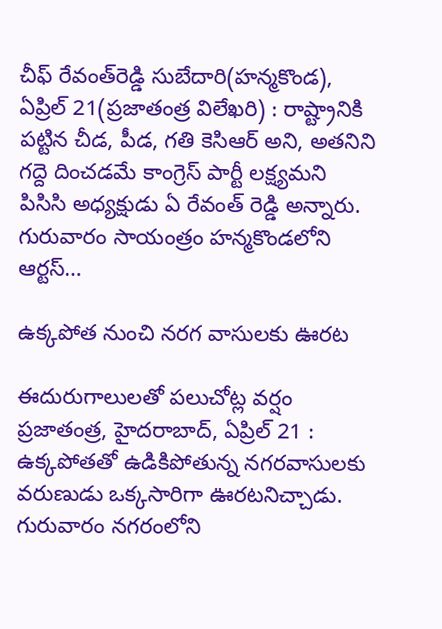చీఫ్‌ ‌రేవంత్‌రెడ్డి సుబేదారి(హన్మకొండ), ఏప్రిల్‌ 21(ప్రజాతంత్ర విలేఖరి) : రాష్ట్రానికి పట్టిన చీడ, పీడ, గతి కెసిఆర్‌ అని, అతనిని గద్దె దించడమే కాంగ్రెస్‌ ‌పార్టీ లక్ష్యమని పిసిసి అధ్యక్షుడు ఏ రేవంత్‌ ‌రెడ్డి అన్నారు. గురువారం సాయంత్రం హన్మకొండలోని ఆర్టస్…

ఉక్కపోత నుంచి నరగ వాసులకు ఊరట

ఈదురుగాలులతో పలుచోట్ల వర్షం ప్రజాతంత్ర, హైదరాబాద్‌, ఏ‌ప్రిల్‌ 21 : ఉక్కపోతతో ఉడికిపోతున్న నగరవాసులకు వరుణుడు ఒక్కసారిగా ఊరటనిచ్చాడు. గురువారం నగరంలోని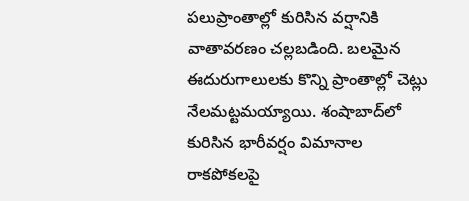పలుప్రాంతాల్లో కురిసిన వర్షానికి వాతావరణం చల్లబడింది. బలమైన ఈదురుగాలులకు కొన్ని ప్రాంతాల్లో చెట్లు నేలమట్టమయ్యాయి. శంషాబాద్‌లో కురిసిన భారీవర్షం విమానాల రాకపోకలపై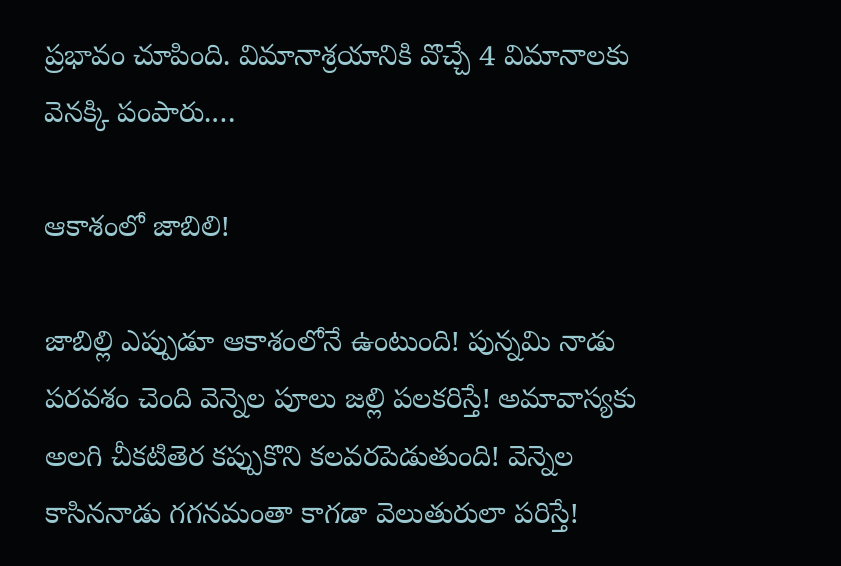ప్రభావం చూపింది. విమానాశ్రయానికి వొచ్చే 4 విమానాలకు వెనక్కి పంపారు.…

ఆకాశంలో జాబిలి!

జాబిల్లి ఎప్పుడూ ఆకాశంలోనే ఉంటుంది! పున్నమి నాడు పరవశం చెంది వెన్నెల పూలు జల్లి పలకరిస్తే! అమావాస్యకు అలగి చీకటితెర కప్పుకొని కలవరపెడుతుంది! వెన్నెల కాసిననాడు గగనమంతా కాగడా వెలుతురులా పరిస్తే!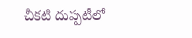చీకటి దుప్పటీలో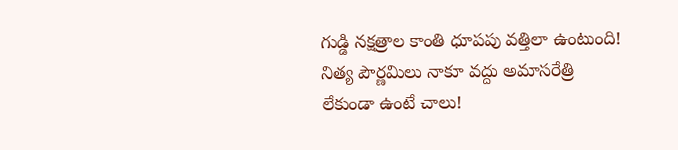గుడ్డి నక్షత్రాల కాంతి ధూపపు వత్తిలా ఉంటుంది! నిత్య పౌర్ణమిలు నాకూ వద్దు అమాసరేత్రి లేకుండా ఉంటే చాలు!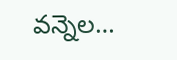వన్నెల…